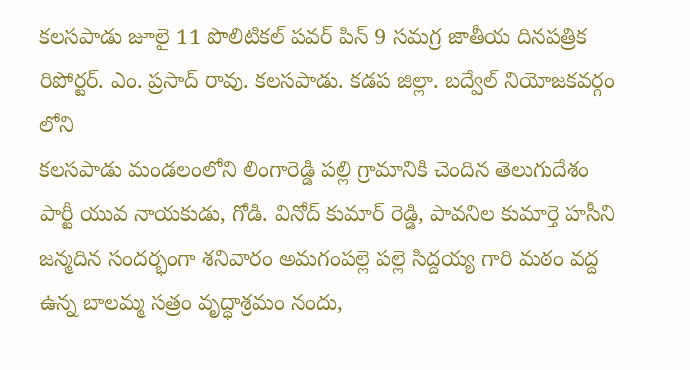కలసపాడు జూలై 11 పొలిటికల్ పవర్ పిన్ 9 సమగ్ర జాతీయ దినపత్రిక రిపోర్టర్. ఎం. ప్రసాద్ రావు. కలసపాడు. కడప జిల్లా. బద్వేల్ నియోజకవర్గం లోని
కలసపాడు మండలంలోని లింగారెడ్డి పల్లి గ్రామానికి చెందిన తెలుగుదేశం పార్టీ యువ నాయకుడు, గోడి. వినోద్ కుమార్ రెడ్డి, పావనిల కుమార్తె హసీని జన్మదిన సందర్భంగా శనివారం అమగంపల్లె పల్లె సిద్దయ్య గారి మఠం వద్ద ఉన్న బాలమ్మ సత్రం వృద్ధాశ్రమం నందు,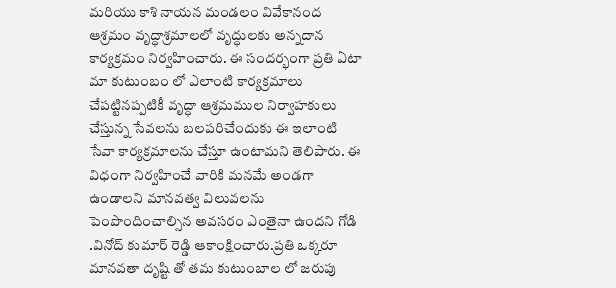మరియు కాశి నాయన మండలం వివేకానంద ఆశ్రమం వృద్ధాశ్రమాలలో వృద్ధులకు అన్నదాన కార్యక్రమం నిర్వహించారు. ఈ సందర్భంగా ప్రతి ఏటా మా కుటుంబం లో ఎలాంటి కార్యక్రమాలు చేపట్టినప్పటికీ వృద్ధా ఆశ్రమముల నిర్వాహకులు చేస్తున్న సేవలను బలపరిచేందుకు ఈ ఇలాంటి సేవా కార్యక్రమాలను చేస్తూ ఉంటామని తెలిపారు. ఈ విధంగా నిర్వహించే వారికి మనమే అండగా ఉండాలని మానవత్వ విలువలను పెంపొందించాల్సిన అవసరం ఎంతైనా ఉందని గోడి .వినోద్ కుమార్ రెడ్డి ఆకాంక్షించారు.ప్రతి ఒక్కరూ మానవతా దృష్టి తో తమ కుటుంబాల లో జరుపు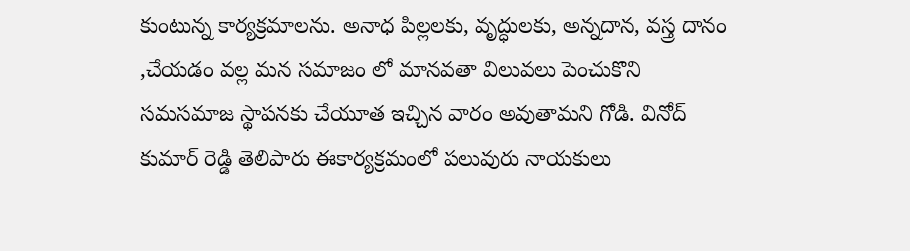కుంటున్న కార్యక్రమాలను. అనాధ పిల్లలకు, వృద్ధులకు, అన్నదాన, వస్త్ర దానం ,చేయడం వల్ల మన సమాజం లో మానవతా విలువలు పెంచుకొని సమసమాజ స్థాపనకు చేయూత ఇచ్చిన వారం అవుతామని గోడి. వినోద్ కుమార్ రెడ్డి తెలిపారు ఈకార్యక్రమంలో పలువురు నాయకులు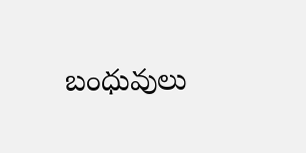బంధువులు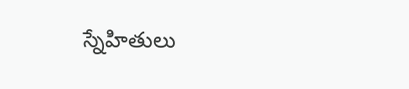స్నేహితులు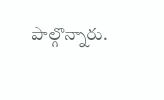పాల్గొన్నారు.